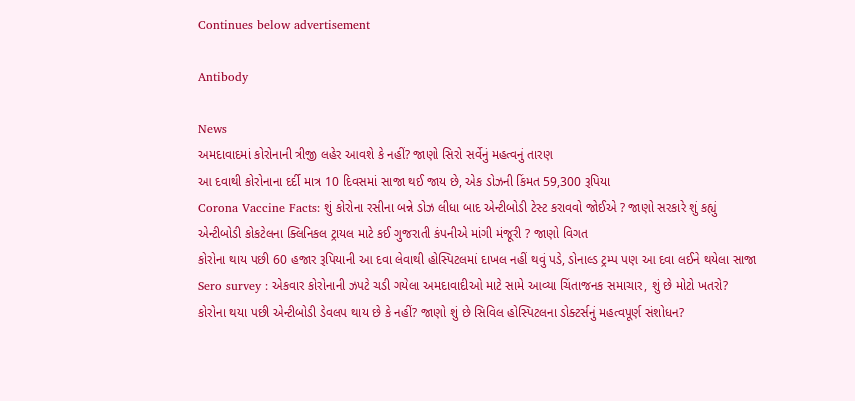Continues below advertisement

Antibody

News
અમદાવાદમાં કોરોનાની ત્રીજી લહેર આવશે કે નહીં? જાણો સિરો સર્વેનું મહત્વનું તારણ
આ દવાથી કોરોનાના દર્દી માત્ર 10 દિવસમાં સાજા થઈ જાય છે, એક ડોઝની કિંમત 59,300 રૂપિયા
Corona Vaccine Facts: શું કોરોના રસીના બન્ને ડોઝ લીધા બાદ એન્ટીબોડી ટેસ્ટ કરાવવો જોઈએ ? જાણો સરકારે શું કહ્યું
એન્ટીબોડી કોકટેલના ક્લિનિકલ ટ્રાયલ માટે કઈ ગુજરાતી કંપનીએ માંગી મંજૂરી ? જાણો વિગત
કોરોના થાય પછી 60 હજાર રૂપિયાની આ દવા લેવાથી હોસ્પિટલમાં દાખલ નહીં થવું પડે, ડોનાલ્ડ ટ્રમ્પ પણ આ દવા લઈને થયેલા સાજા
Sero survey : એકવાર કોરોનાની ઝપટે ચડી ગયેલા અમદાવાદીઓ માટે સામે આવ્યા ચિંતાજનક સમાચાર, શું છે મોટો ખતરો?
કોરોના થયા પછી એન્ટીબોડી ડેવલપ થાય છે કે નહીં? જાણો શું છે સિવિલ હોસ્પિટલના ડોક્ટર્સનું મહત્વપૂર્ણ સંશોધન?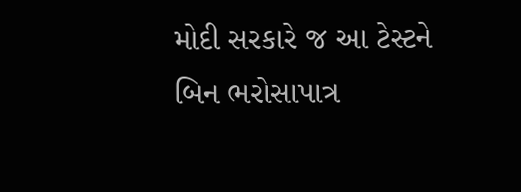મોદી સરકારે જ આ ટેસ્ટને બિન ભરોસાપાત્ર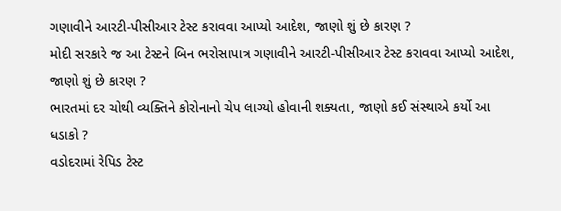ગણાવીને આરટી-પીસીઆર ટેસ્ટ કરાવવા આપ્યો આદેશ, જાણો શું છે કારણ ?
મોદી સરકારે જ આ ટેસ્ટને બિન ભરોસાપાત્ર ગણાવીને આરટી-પીસીઆર ટેસ્ટ કરાવવા આપ્યો આદેશ, જાણો શું છે કારણ ?
ભારતમાં દર ચોથી વ્યક્તિને કોરોનાનો ચેપ લાગ્યો હોવાની શક્યતા, જાણો કઈ સંસ્થાએ કર્યો આ ધડાકો ?
વડોદરામાં રેપિડ ટેસ્ટ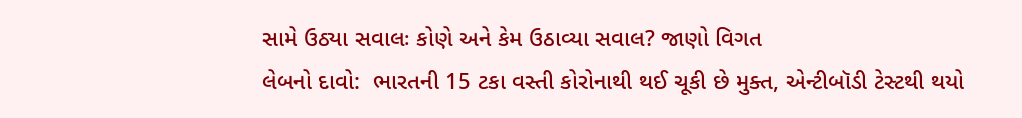સામે ઉઠ્યા સવાલઃ કોણે અને કેમ ઉઠાવ્યા સવાલ? જાણો વિગત
લેબનો દાવો:  ભારતની 15 ટકા વસ્તી કોરોનાથી થઈ ચૂકી છે મુક્ત, એન્ટીબૉડી ટેસ્ટથી થયો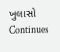ખુલાસો
Continues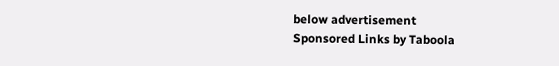below advertisement
Sponsored Links by Taboola